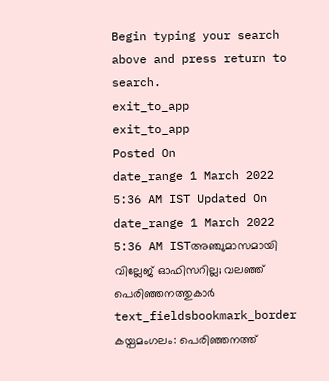Begin typing your search above and press return to search.
exit_to_app
exit_to_app
Posted On
date_range 1 March 2022 5:36 AM IST Updated On
date_range 1 March 2022 5:36 AM ISTഅഞ്ചുമാസമായി വില്ലേജ് ഓഫിസറില്ല; വലഞ്ഞ് പെരിഞ്ഞനത്തുകാർ
text_fieldsbookmark_border
കയ്പമംഗലം: പെരിഞ്ഞനത്ത്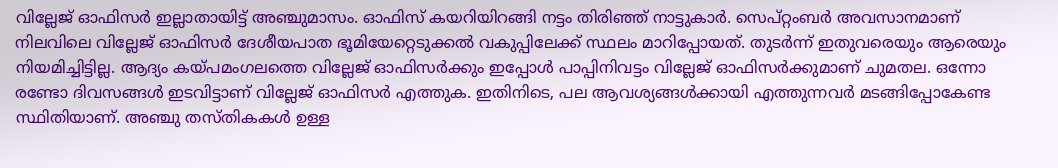വില്ലേജ് ഓഫിസർ ഇല്ലാതായിട്ട് അഞ്ചുമാസം. ഓഫിസ് കയറിയിറങ്ങി നട്ടം തിരിഞ്ഞ് നാട്ടുകാർ. സെപ്റ്റംബർ അവസാനമാണ് നിലവിലെ വില്ലേജ് ഓഫിസർ ദേശീയപാത ഭൂമിയേറ്റെടുക്കൽ വകുപ്പിലേക്ക് സ്ഥലം മാറിപ്പോയത്. തുടർന്ന് ഇതുവരെയും ആരെയും നിയമിച്ചിട്ടില്ല. ആദ്യം കയ്പമംഗലത്തെ വില്ലേജ് ഓഫിസർക്കും ഇപ്പോൾ പാപ്പിനിവട്ടം വില്ലേജ് ഓഫിസർക്കുമാണ് ചുമതല. ഒന്നോ രണ്ടോ ദിവസങ്ങൾ ഇടവിട്ടാണ് വില്ലേജ് ഓഫിസർ എത്തുക. ഇതിനിടെ, പല ആവശ്യങ്ങൾക്കായി എത്തുന്നവർ മടങ്ങിപ്പോകേണ്ട സ്ഥിതിയാണ്. അഞ്ചു തസ്തികകൾ ഉള്ള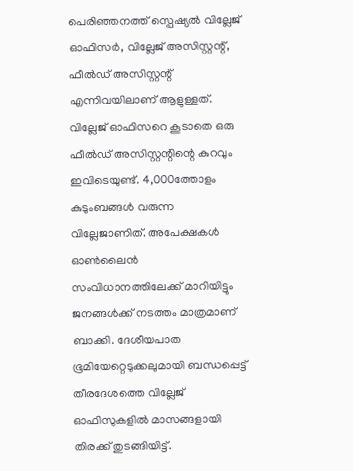പെരിഞ്ഞനത്ത് സ്പെഷ്യൽ വില്ലേജ് ഓഫിസർ, വില്ലേജ് അസിസ്റ്റന്റ്, ഫീൽഡ് അസിസ്റ്റന്റ് എന്നിവയിലാണ് ആളുള്ളത്. വില്ലേജ് ഓഫിസറെ കൂടാതെ ഒരു ഫീൽഡ് അസിസ്റ്റന്റിന്റെ കുറവും ഇവിടെയുണ്ട്. 4,000ത്തോളം കുടുംബങ്ങൾ വരുന്ന വില്ലേജാണിത്. അപേക്ഷകൾ ഓൺലൈൻ സംവിധാനത്തിലേക്ക് മാറിയിട്ടും ജനങ്ങൾക്ക് നടത്തം മാത്രമാണ് ബാക്കി. ദേശീയപാത ഭൂമിയേറ്റെടുക്കലുമായി ബന്ധപ്പെട്ട് തീരദേശത്തെ വില്ലേജ് ഓഫിസുകളിൽ മാസങ്ങളായി തിരക്ക് തുടങ്ങിയിട്ട്.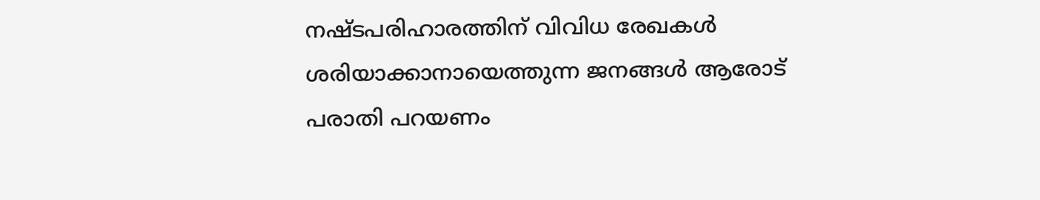നഷ്ടപരിഹാരത്തിന് വിവിധ രേഖകൾ ശരിയാക്കാനായെത്തുന്ന ജനങ്ങൾ ആരോട് പരാതി പറയണം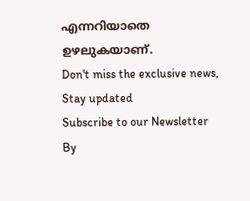എന്നറിയാതെ ഉഴലുകയാണ്.
Don't miss the exclusive news, Stay updated
Subscribe to our Newsletter
By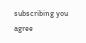subscribing you agree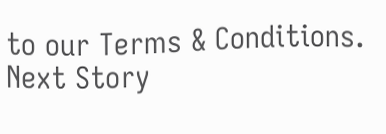to our Terms & Conditions.
Next Story